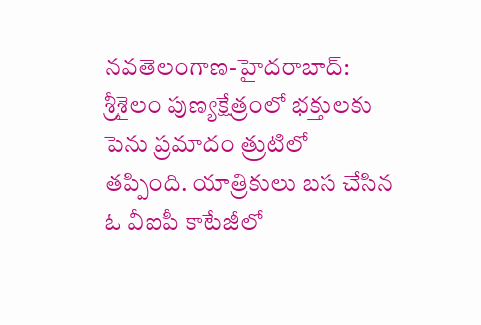నవతెలంగాణ-హైదరాబాద్: శ్రీశైలం పుణ్యక్షేత్రంలో భక్తులకు పెను ప్రమాదం త్రుటిలో తప్పింది. యాత్రికులు బస చేసిన ఓ వీఐపీ కాటేజీలో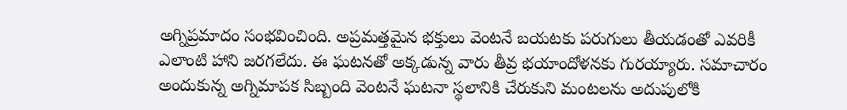అగ్నిప్రమాదం సంభవించింది. అప్రమత్తమైన భక్తులు వెంటనే బయటకు పరుగులు తీయడంతో ఎవరికీ ఎలాంటి హాని జరగలేదు. ఈ ఘటనతో అక్కడున్న వారు తీవ్ర భయాందోళనకు గురయ్యారు. సమాచారం అందుకున్న అగ్నిమాపక సిబ్బంది వెంటనే ఘటనా స్థలానికి చేరుకుని మంటలను అదుపులోకి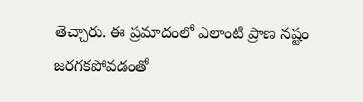తెచ్చారు. ఈ ప్రమాదంలో ఎలాంటి ప్రాణ నష్టం జరగకపోవడంతో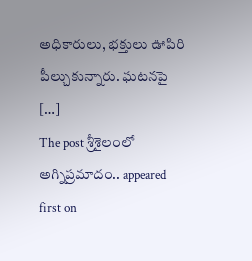అధికారులు, భక్తులు ఊపిరి పీల్చుకున్నారు. ఘటనపై […]
The post శ్రీశైలంలో అగ్నిప్రమాదం.. appeared first on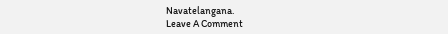Navatelangana.
Leave A Comment